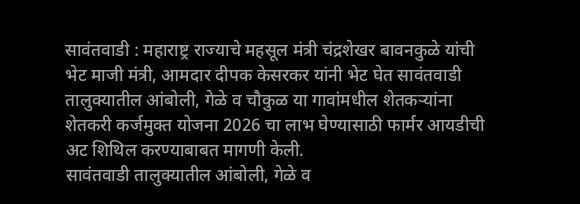सावंतवाडी : महाराष्ट्र राज्याचे महसूल मंत्री चंद्रशेखर बावनकुळे यांची भेट माजी मंत्री, आमदार दीपक केसरकर यांनी भेट घेत सावंतवाडी तालुक्यातील आंबोली, गेळे व चौकुळ या गावांमधील शेतकऱ्यांना शेतकरी कर्जमुक्त योजना 2026 चा लाभ घेण्यासाठी फार्मर आयडीची अट शिथिल करण्याबाबत मागणी केली.
सावंतवाडी तालुक्यातील आंबोली, गेळे व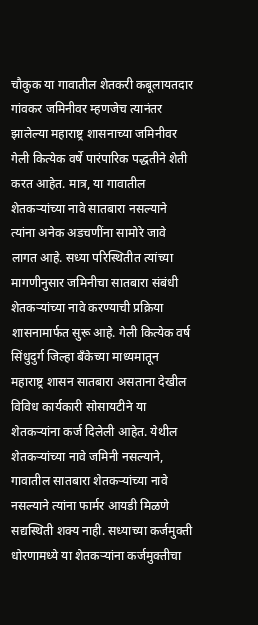चौकुक या गावातील शेतकरी कबूलायतदार गांवकर जमिनीवर म्हणजेच त्यानंतर झालेल्या महाराष्ट्र शासनाच्या जमिनीवर गेली कित्येक वर्षे पारंपारिक पद्धतीने शेती करत आहेत. मात्र, या गावातील शेतकऱ्यांच्या नावे सातबारा नसल्याने त्यांना अनेक अडचणींना सामोरे जावे लागत आहे. सध्या परिस्थितीत त्यांच्या मागणीनुसार जमिनीचा सातबारा संबंधी शेतकऱ्यांच्या नावे करण्याची प्रक्रिया शासनामार्फत सुरू आहे. गेली कित्येक वर्ष सिंधुदुर्ग जिल्हा बँकेच्या माध्यमातून महाराष्ट्र शासन सातबारा असताना देखील विविध कार्यकारी सोसायटीने या शेतकऱ्यांना कर्ज दिलेली आहेत. येथील शेतकऱ्यांच्या नावे जमिनी नसल्याने, गावातील सातबारा शेतकऱ्यांच्या नावे नसल्याने त्यांना फार्मर आयडी मिळणे सद्यस्थिती शक्य नाही. सध्याच्या कर्जमुक्ती धोरणामध्ये या शेतकऱ्यांना कर्जमुक्तीचा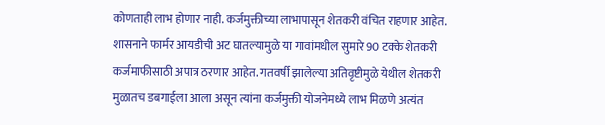कोणताही लाभ होणार नाही. कर्जमुक्तीच्या लाभापासून शेतकरी वंचित राहणार आहेत. शासनाने फार्मर आयडीची अट घातल्यामुळे या गावांमधील सुमारे 90 टक्के शेतकरी कर्जमाफीसाठी अपात्र ठरणार आहेत. गतवर्षी झालेल्या अतिवृष्टीमुळे येथील शेतकरी मुळातच डबगाईला आला असून त्यांना कर्जमुक्ती योजनेमध्ये लाभ मिळणे अत्यंत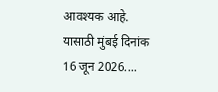आवश्यक आहे. यासाठी मुंबई दिनांक 16 जून 2026....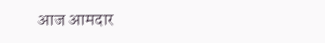आज आमदार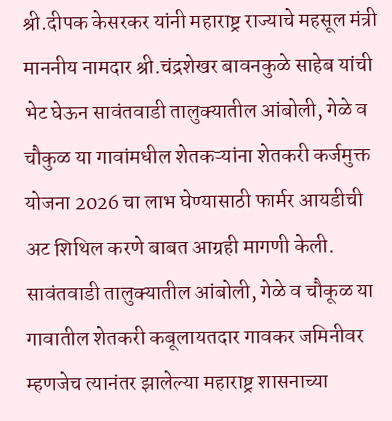श्री.दीपक केसरकर यांनी महाराष्ट्र राज्याचे महसूल मंत्री माननीय नामदार श्री.चंद्रशेखर बावनकुळे साहेब यांची भेट घेऊन सावंतवाडी तालुक्यातील आंबोली, गेळे व चौकुळ या गावांमधील शेतकऱ्यांना शेतकरी कर्जमुक्त योजना 2026 चा लाभ घेण्यासाठी फार्मर आयडीची अट शिथिल करणे बाबत आग्रही मागणी केली. सावंतवाडी तालुक्यातील आंबोली, गेळे व चौकूळ या गावातील शेतकरी कबूलायतदार गावकर जमिनीवर म्हणजेच त्यानंतर झालेल्या महाराष्ट्र शासनाच्या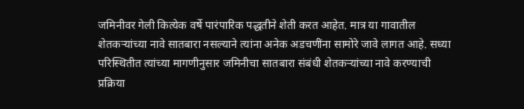जमिनीवर गेली कित्येक वर्षे पारंपारिक पद्धतीने शेती करत आहेत. मात्र या गावातील शेतकऱ्यांच्या नावे सातबारा नसल्याने त्यांना अनेक अडचणींना सामोरे जावे लागत आहे. सध्या परिस्थितीत त्यांच्या मागणीनुसार जमिनीचा सातबारा संबंधी शेतकऱ्यांच्या नावे करण्याची प्रक्रिया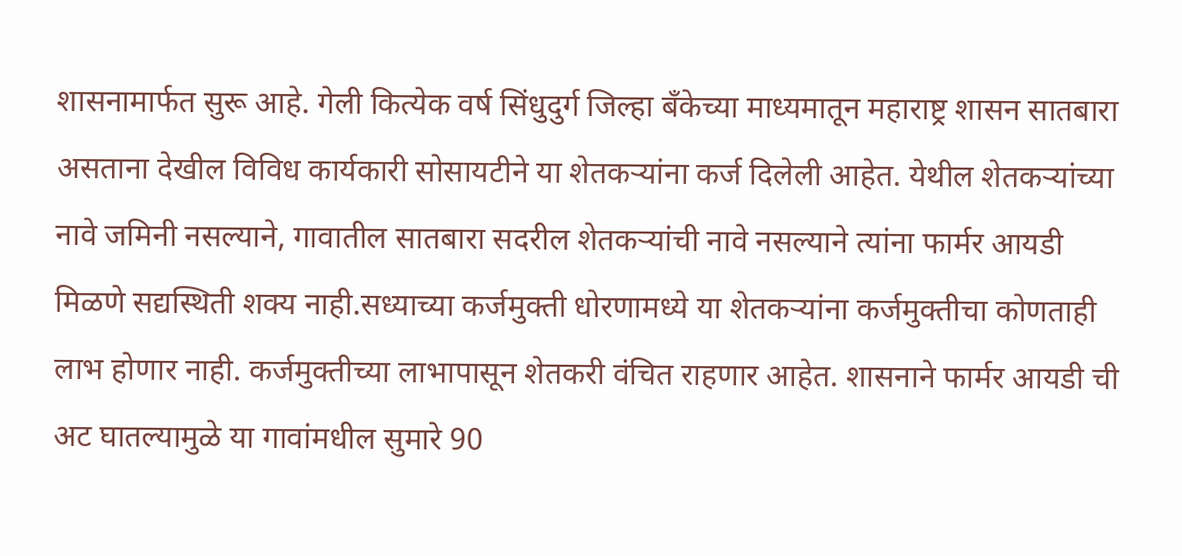शासनामार्फत सुरू आहे. गेली कित्येक वर्ष सिंधुदुर्ग जिल्हा बँकेच्या माध्यमातून महाराष्ट्र शासन सातबारा असताना देखील विविध कार्यकारी सोसायटीने या शेतकऱ्यांना कर्ज दिलेली आहेत. येथील शेतकऱ्यांच्या नावे जमिनी नसल्याने, गावातील सातबारा सदरील शेतकऱ्यांची नावे नसल्याने त्यांना फार्मर आयडी मिळणे सद्यस्थिती शक्य नाही.सध्याच्या कर्जमुक्ती धोरणामध्ये या शेतकऱ्यांना कर्जमुक्तीचा कोणताही लाभ होणार नाही. कर्जमुक्तीच्या लाभापासून शेतकरी वंचित राहणार आहेत. शासनाने फार्मर आयडी ची अट घातल्यामुळे या गावांमधील सुमारे 90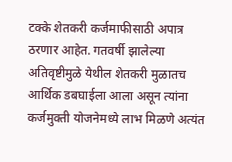टक्के शेतकरी कर्जमाफीसाठी अपात्र ठरणार आहेत. गतवर्षी झालेल्या अतिवृष्टीमुळे येथील शेतकरी मुळातच आर्थिक डबघाईला आला असून त्यांना कर्जमुक्ती योजनेमध्ये लाभ मिळणे अत्यंत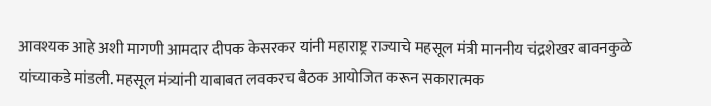आवश्यक आहे अशी मागणी आमदार दीपक केसरकर यांनी महाराष्ट्र राज्याचे महसूल मंत्री माननीय चंद्रशेखर बावनकुळे यांच्याकडे मांडली. महसूल मंत्र्यांनी याबाबत लवकरच बैठक आयोजित करून सकारात्मक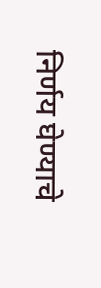निर्णय घेण्याचे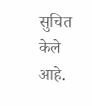सुचित केले आहे.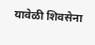यावेळी शिवसेना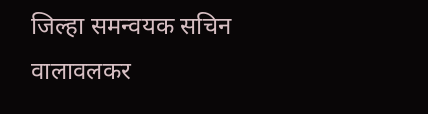जिल्हा समन्वयक सचिन वालावलकर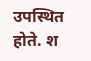उपस्थित होते. श